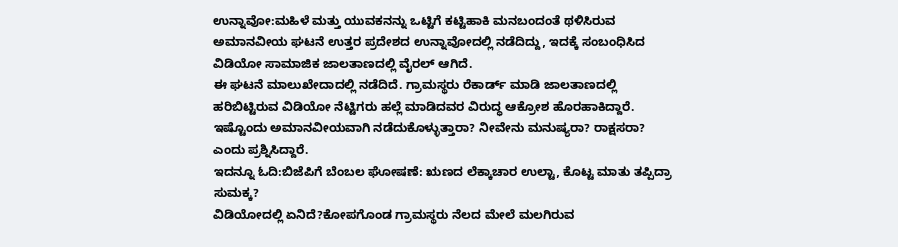ಉನ್ನಾವೋ:ಮಹಿಳೆ ಮತ್ತು ಯುವಕನನ್ನು ಒಟ್ಟಿಗೆ ಕಟ್ಟಿಹಾಕಿ ಮನಬಂದಂತೆ ಥಳಿಸಿರುವ ಅಮಾನವೀಯ ಘಟನೆ ಉತ್ತರ ಪ್ರದೇಶದ ಉನ್ನಾವೋದಲ್ಲಿ ನಡೆದಿದ್ದು, ಇದಕ್ಕೆ ಸಂಬಂಧಿಸಿದ ವಿಡಿಯೋ ಸಾಮಾಜಿಕ ಜಾಲತಾಣದಲ್ಲಿ ವೈರಲ್ ಆಗಿದೆ.
ಈ ಘಟನೆ ಮಾಲುಖೇದಾದಲ್ಲಿ ನಡೆದಿದೆ. ಗ್ರಾಮಸ್ಥರು ರೆಕಾರ್ಡ್ ಮಾಡಿ ಜಾಲತಾಣದಲ್ಲಿ ಹರಿಬಿಟ್ಟಿರುವ ವಿಡಿಯೋ ನೆಟ್ಟಿಗರು ಹಲ್ಲೆ ಮಾಡಿದವರ ವಿರುದ್ಧ ಆಕ್ರೋಶ ಹೊರಹಾಕಿದ್ದಾರೆ. ಇಷ್ಟೊಂದು ಅಮಾನವೀಯವಾಗಿ ನಡೆದುಕೊಳ್ಳುತ್ತಾರಾ? ನೀವೇನು ಮನುಷ್ಯರಾ? ರಾಕ್ಷಸರಾ? ಎಂದು ಪ್ರಶ್ನಿಸಿದ್ದಾರೆ.
ಇದನ್ನೂ ಓದಿ:ಬಿಜೆಪಿಗೆ ಬೆಂಬಲ ಘೋಷಣೆ: ಋಣದ ಲೆಕ್ಕಾಚಾರ ಉಲ್ಟಾ, ಕೊಟ್ಟ ಮಾತು ತಪ್ಪಿದ್ರಾ ಸುಮಕ್ಕ?
ವಿಡಿಯೋದಲ್ಲಿ ಏನಿದೆ?ಕೋಪಗೊಂಡ ಗ್ರಾಮಸ್ಥರು ನೆಲದ ಮೇಲೆ ಮಲಗಿರುವ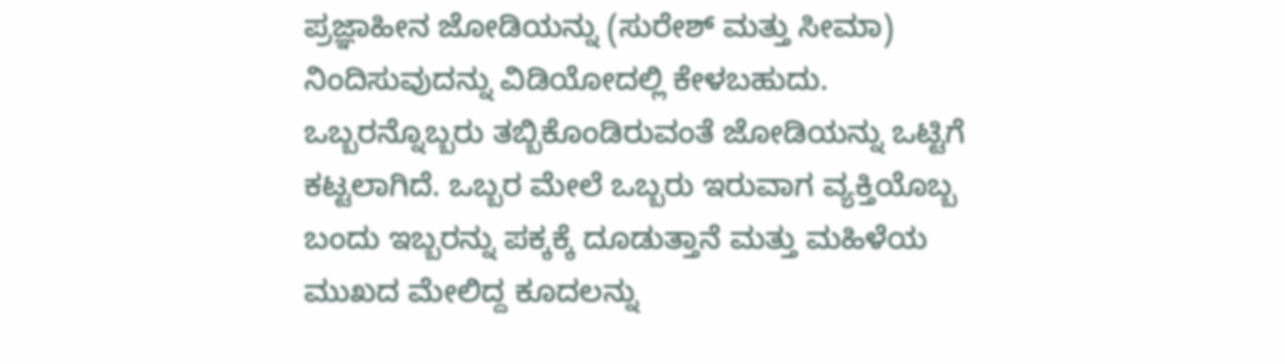ಪ್ರಜ್ಞಾಹೀನ ಜೋಡಿಯನ್ನು (ಸುರೇಶ್ ಮತ್ತು ಸೀಮಾ) ನಿಂದಿಸುವುದನ್ನು ವಿಡಿಯೋದಲ್ಲಿ ಕೇಳಬಹುದು. ಒಬ್ಬರನ್ನೊಬ್ಬರು ತಬ್ಬಿಕೊಂಡಿರುವಂತೆ ಜೋಡಿಯನ್ನು ಒಟ್ಟಿಗೆ ಕಟ್ಟಲಾಗಿದೆ. ಒಬ್ಬರ ಮೇಲೆ ಒಬ್ಬರು ಇರುವಾಗ ವ್ಯಕ್ತಿಯೊಬ್ಬ ಬಂದು ಇಬ್ಬರನ್ನು ಪಕ್ಕಕ್ಕೆ ದೂಡುತ್ತಾನೆ ಮತ್ತು ಮಹಿಳೆಯ ಮುಖದ ಮೇಲಿದ್ದ ಕೂದಲನ್ನು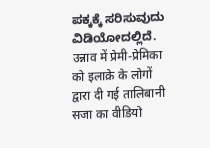ಪಕ್ಕಕ್ಕೆ ಸರಿಸುವುದು ವಿಡಿಯೋದಲ್ಲಿದೆ.
उन्नाव में प्रेमी-प्रेमिका को इलाक़े के लोगों द्वारा दी गई तालिबानी सजा का वीडियो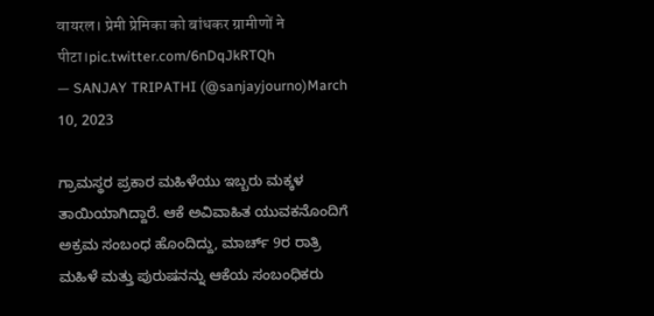वायरल। प्रेमी प्रेमिका को बांधकर ग्रामीणों ने पीटा।pic.twitter.com/6nDqJkRTQh
— SANJAY TRIPATHI (@sanjayjourno)March 10, 2023

ಗ್ರಾಮಸ್ಥರ ಪ್ರಕಾರ ಮಹಿಳೆಯು ಇಬ್ಬರು ಮಕ್ಕಳ ತಾಯಿಯಾಗಿದ್ದಾರೆ. ಆಕೆ ಅವಿವಾಹಿತ ಯುವಕನೊಂದಿಗೆ ಅಕ್ರಮ ಸಂಬಂಧ ಹೊಂದಿದ್ದು, ಮಾರ್ಚ್ 9ರ ರಾತ್ರಿ ಮಹಿಳೆ ಮತ್ತು ಪುರುಷನನ್ನು ಆಕೆಯ ಸಂಬಂಧಿಕರು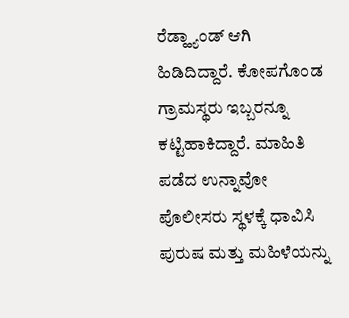ರೆಡ್ಹ್ಯಾಂಡ್ ಆಗಿ ಹಿಡಿದಿದ್ದಾರೆ. ಕೋಪಗೊಂಡ ಗ್ರಾಮಸ್ಥರು ಇಬ್ಬರನ್ನೂ ಕಟ್ಟಿಹಾಕಿದ್ದಾರೆ. ಮಾಹಿತಿ ಪಡೆದ ಉನ್ನಾವೋ ಪೊಲೀಸರು ಸ್ಥಳಕ್ಕೆ ಧಾವಿಸಿ ಪುರುಷ ಮತ್ತು ಮಹಿಳೆಯನ್ನು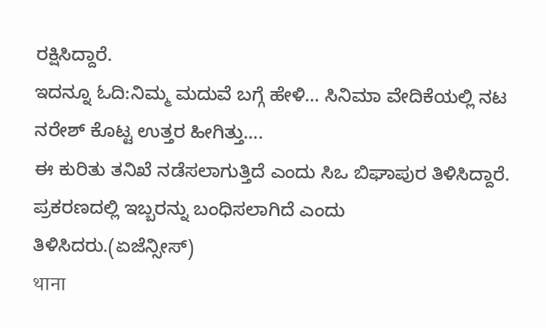ರಕ್ಷಿಸಿದ್ದಾರೆ.
ಇದನ್ನೂ ಓದಿ:ನಿಮ್ಮ ಮದುವೆ ಬಗ್ಗೆ ಹೇಳಿ… ಸಿನಿಮಾ ವೇದಿಕೆಯಲ್ಲಿ ನಟ ನರೇಶ್ ಕೊಟ್ಟ ಉತ್ತರ ಹೀಗಿತ್ತು….
ಈ ಕುರಿತು ತನಿಖೆ ನಡೆಸಲಾಗುತ್ತಿದೆ ಎಂದು ಸಿಒ ಬಿಘಾಪುರ ತಿಳಿಸಿದ್ದಾರೆ. ಪ್ರಕರಣದಲ್ಲಿ ಇಬ್ಬರನ್ನು ಬಂಧಿಸಲಾಗಿದೆ ಎಂದು ತಿಳಿಸಿದರು.(ಏಜೆನ್ಸೀಸ್)
थाना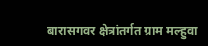बारासगवर क्षेत्रांतर्गत ग्राम मल्हुवा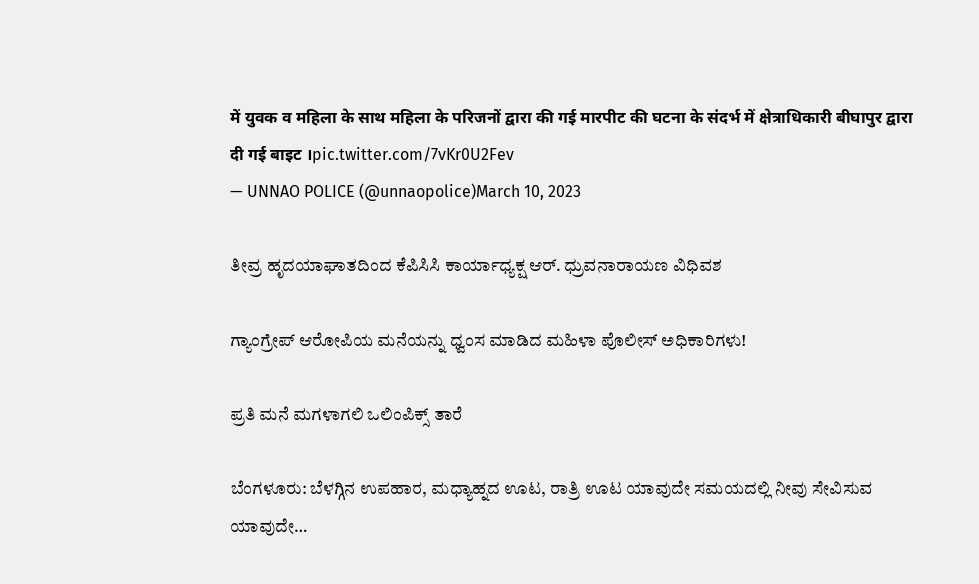में युवक व महिला के साथ महिला के परिजनों द्वारा की गई मारपीट की घटना के संदर्भ में क्षेत्राधिकारी बीघापुर द्वारा दी गई बाइट ।pic.twitter.com/7vKr0U2Fev
— UNNAO POLICE (@unnaopolice)March 10, 2023

ತೀವ್ರ ಹೃದಯಾಘಾತದಿಂದ ಕೆಪಿಸಿಸಿ ಕಾರ್ಯಾಧ್ಯಕ್ಷ ಆರ್. ಧ್ರುವನಾರಾಯಣ ವಿಧಿವಶ

ಗ್ಯಾಂಗ್ರೇಪ್ ಆರೋಪಿಯ ಮನೆಯನ್ನು ಧ್ವಂಸ ಮಾಡಿದ ಮಹಿಳಾ ಪೊಲೀಸ್ ಅಧಿಕಾರಿಗಳು!

ಪ್ರತಿ ಮನೆ ಮಗಳಾಗಲಿ ಒಲಿಂಪಿಕ್ಸ್ ತಾರೆ

ಬೆಂಗಳೂರು: ಬೆಳಗ್ಗಿನ ಉಪಹಾರ, ಮಧ್ಯಾಹ್ನದ ಊಟ, ರಾತ್ರಿ ಊಟ ಯಾವುದೇ ಸಮಯದಲ್ಲಿ ನೀವು ಸೇವಿಸುವ ಯಾವುದೇ…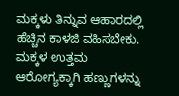ಮಕ್ಕಳು ತಿನ್ನುವ ಆಹಾರದಲ್ಲಿ ಹೆಚ್ಚಿನ ಕಾಳಜಿ ವಹಿಸಬೇಕು. ಮಕ್ಕಳ ಉತ್ತಮ ಆರೋಗ್ಯಕ್ಕಾಗಿ ಹಣ್ಣುಗಳನ್ನು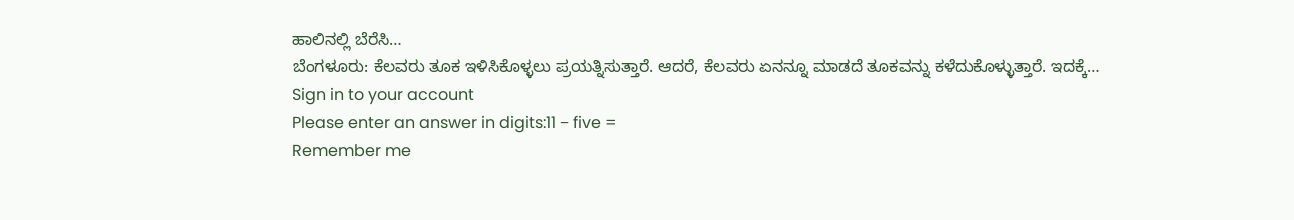ಹಾಲಿನಲ್ಲಿ ಬೆರೆಸಿ…
ಬೆಂಗಳೂರು: ಕೆಲವರು ತೂಕ ಇಳಿಸಿಕೊಳ್ಳಲು ಪ್ರಯತ್ನಿಸುತ್ತಾರೆ. ಆದರೆ, ಕೆಲವರು ಏನನ್ನೂ ಮಾಡದೆ ತೂಕವನ್ನು ಕಳೆದುಕೊಳ್ಳುತ್ತಾರೆ. ಇದಕ್ಕೆ…
Sign in to your account
Please enter an answer in digits:11 − five =
Remember me